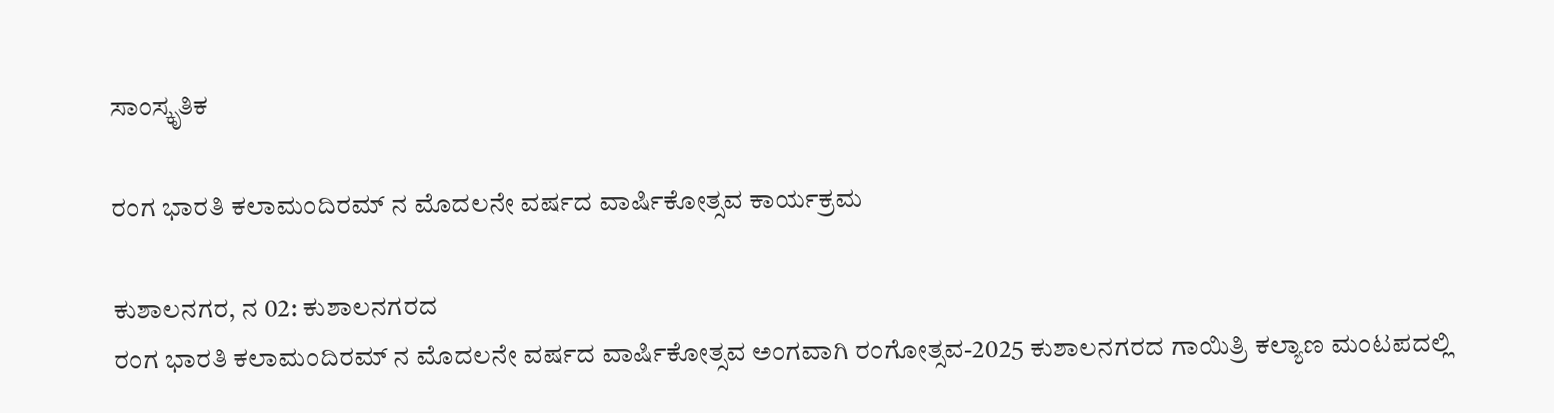ಸಾಂಸ್ಕೃತಿಕ

ರಂಗ ಭಾರತಿ ಕಲಾಮಂದಿರಮ್ ನ ಮೊದಲನೇ ವರ್ಷದ ವಾರ್ಷಿಕೋತ್ಸವ ಕಾರ್ಯಕ್ರಮ

ಕುಶಾಲನಗರ, ನ 02: ಕುಶಾಲನಗರದ
ರಂಗ ಭಾರತಿ ಕಲಾಮಂದಿರಮ್ ನ ಮೊದಲನೇ ವರ್ಷದ ವಾರ್ಷಿಕೋತ್ಸವ ಅಂಗವಾಗಿ ರಂಗೋತ್ಸವ-2025 ಕುಶಾಲನಗರದ ಗಾಯಿತ್ರಿ ಕಲ್ಯಾಣ ಮಂಟಪದಲ್ಲಿ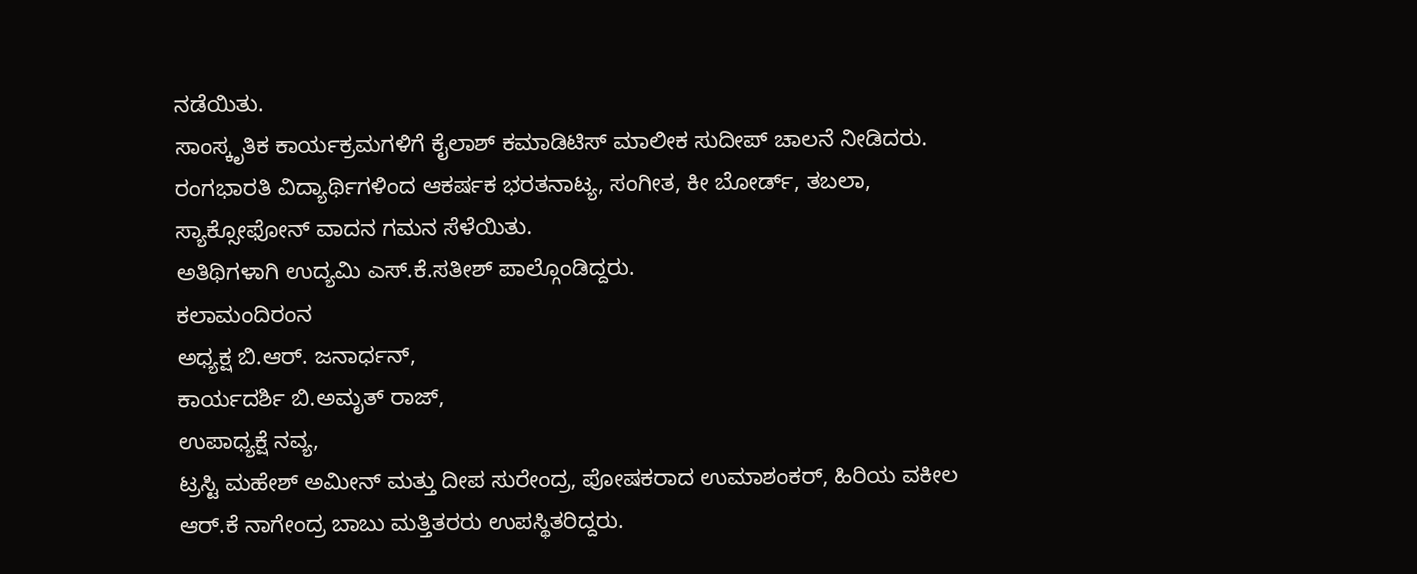ನಡೆಯಿತು.
ಸಾಂಸ್ಕೃತಿಕ ಕಾರ್ಯಕ್ರಮಗಳಿಗೆ ಕೈಲಾಶ್ ಕಮಾಡಿಟಿಸ್ ಮಾಲೀಕ ಸುದೀಪ್ ಚಾಲನೆ ನೀಡಿದರು. ರಂಗಭಾರತಿ ವಿದ್ಯಾರ್ಥಿಗಳಿಂದ ಆಕರ್ಷಕ ಭರತನಾಟ್ಯ, ಸಂಗೀತ, ಕೀ ಬೋರ್ಡ್, ತಬಲಾ, ಸ್ಯಾಕ್ಸೋಫೋನ್ ವಾದನ ಗಮನ ಸೆಳೆಯಿತು.
ಅತಿಥಿಗಳಾಗಿ ಉದ್ಯಮಿ ಎಸ್.ಕೆ.ಸತೀಶ್ ಪಾಲ್ಗೊಂಡಿದ್ದರು.
ಕಲಾಮಂದಿರಂನ
ಅಧ್ಯಕ್ಷ ಬಿ.ಆರ್. ಜನಾರ್ಧನ್,
ಕಾರ್ಯದರ್ಶಿ ಬಿ.ಅಮೃತ್ ರಾಜ್,
ಉಪಾಧ್ಯಕ್ಷೆ ನವ್ಯ,
ಟ್ರಸ್ಟಿ ಮಹೇಶ್ ಅಮೀನ್ ಮತ್ತು ದೀಪ ಸುರೇಂದ್ರ, ಪೋಷಕರಾದ ಉಮಾಶಂಕರ್, ಹಿರಿಯ ವಕೀಲ ಆರ್.ಕೆ ನಾಗೇಂದ್ರ ಬಾಬು ಮತ್ತಿತರರು ಉಪಸ್ಥಿತರಿದ್ದರು.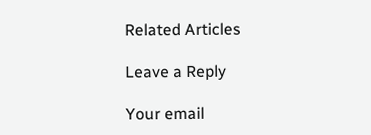Related Articles

Leave a Reply

Your email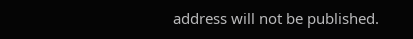address will not be published.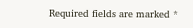Required fields are marked *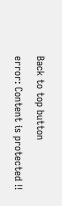Back to top button
error: Content is protected !!